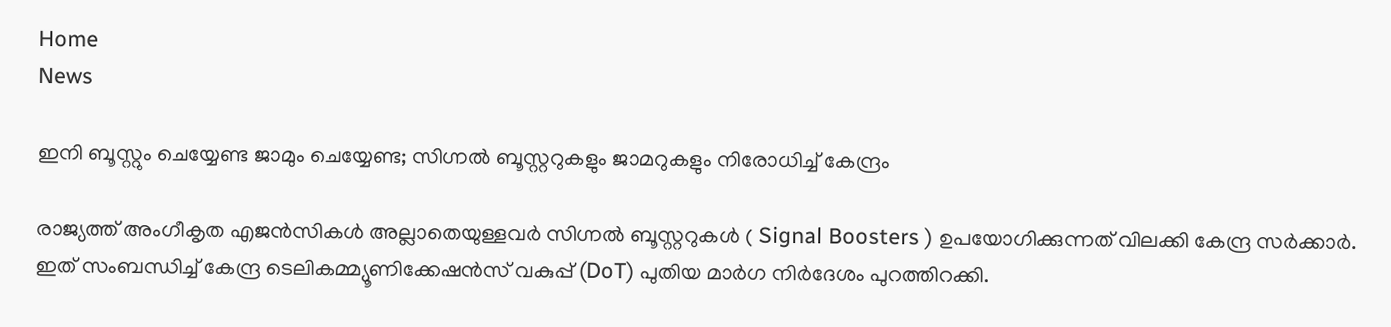Home
News

ഇനി ബൂസ്റ്റും ചെയ്യേണ്ട ജാമും ചെയ്യേണ്ട; സിഗ്നൽ ബൂസ്റ്ററുകളും ജാമറുകളും നിരോധിച്ച് കേന്ദ്രം

രാജ്യത്ത് അംഗീകൃത എജൻസികൾ അല്ലാതെയുള്ളവർ സിഗ്നൽ ബൂസ്റ്ററുകൾ ( Signal Boosters ) ഉപയോഗിക്കുന്നത് വിലക്കി കേന്ദ്ര സർക്കാർ. ഇത് സംബന്ധിച്ച് കേന്ദ്ര ടെലികമ്മ്യൂണിക്കേഷൻസ് വകുപ്പ് (DoT) പുതിയ മാർഗ നിർദേശം പുറത്തിറക്കി.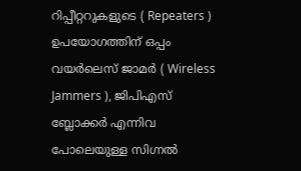റിപ്പീറ്ററുകളുടെ ( Repeaters ) ഉപയോഗത്തിന് ഒപ്പം വയർലെസ് ജാമർ ( Wireless Jammers ), ജിപിഎസ് ബ്ലോക്കർ എന്നിവ പോലെയുള്ള സിഗ്നൽ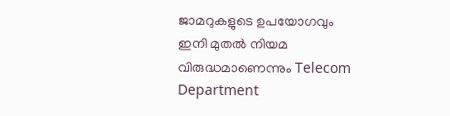ജാമറുകളുടെ ഉപയോഗവും ഇനി മുതൽ നിയമ വിരുദ്ധമാണെന്നും Telecom Department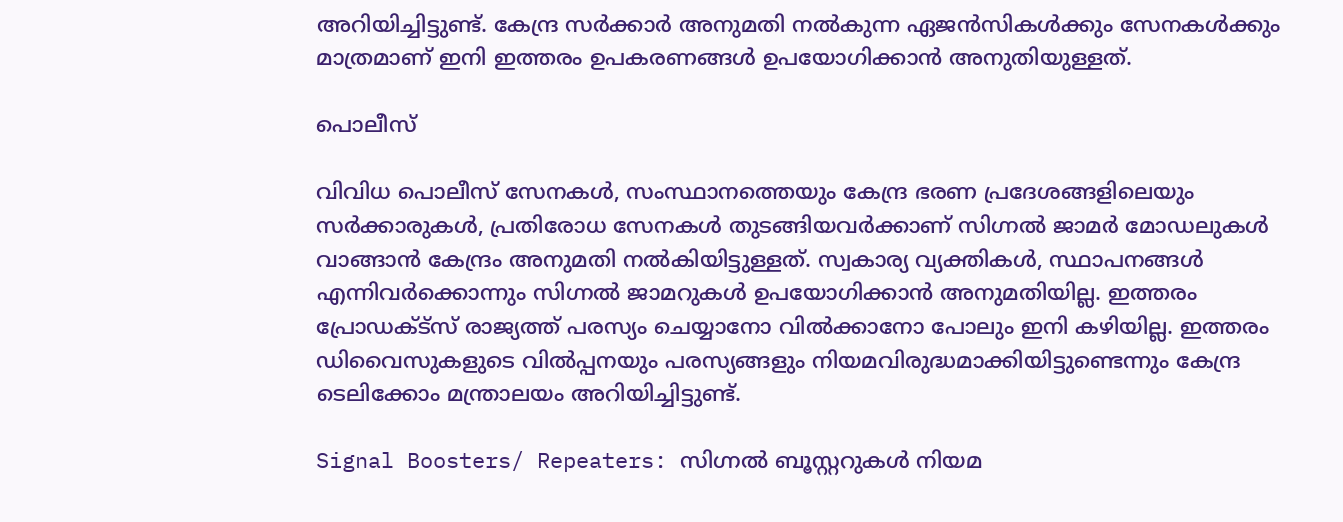അറിയിച്ചിട്ടുണ്ട്. കേന്ദ്ര സർക്കാർ അനുമതി നൽകുന്ന ഏജൻസികൾക്കും സേനകൾക്കും മാത്രമാണ് ഇനി ഇത്തരം ഉപകരണങ്ങൾ ഉപയോഗിക്കാൻ അനുതിയുള്ളത്.

പൊലീസ്

വിവിധ പൊലീസ് സേനകൾ, സംസ്ഥാനത്തെയും കേന്ദ്ര ഭരണ പ്രദേശങ്ങളിലെയും സർക്കാരുകൾ, പ്രതിരോധ സേനകൾ തുടങ്ങിയവർക്കാണ് സിഗ്നൽ ജാമർ മോഡലുകൾ വാങ്ങാൻ കേന്ദ്രം അനുമതി നൽകിയിട്ടുള്ളത്. സ്വകാര്യ വ്യക്തികൾ, സ്ഥാപനങ്ങൾ എന്നിവർക്കൊന്നും സിഗ്നൽ ജാമറുകൾ ഉപയോഗിക്കാൻ അനുമതിയില്ല. ഇത്തരം പ്രോഡക്ട്സ് രാജ്യത്ത് പരസ്യം ചെയ്യാനോ വിൽക്കാനോ പോലും ഇനി കഴിയില്ല. ഇത്തരം ഡിവൈസുകളുടെ വിൽപ്പനയും പരസ്യങ്ങളും നിയമവിരുദ്ധമാക്കിയിട്ടുണ്ടെന്നും കേന്ദ്ര ടെലിക്കോം മന്ത്രാലയം അറിയിച്ചിട്ടുണ്ട്.

Signal Boosters/ Repeaters: സിഗ്നൽ ബൂസ്റ്ററുകൾ നിയമ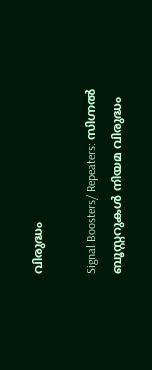വിരുദ്ധം

Signal Boosters/ Repeaters: സിഗ്നൽ ബൂസ്റ്ററുകൾ നിയമ വിരുദ്ധം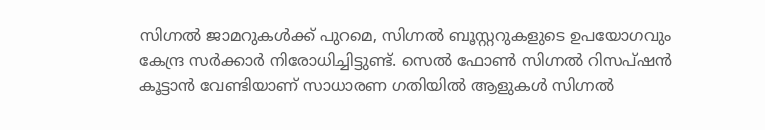സിഗ്നൽ ജാമറുകൾക്ക് പുറമെ, സിഗ്നൽ ബൂസ്റ്ററുകളുടെ ഉപയോഗവും കേന്ദ്ര സർക്കാർ നിരോധിച്ചിട്ടുണ്ട്. സെൽ ഫോൺ സിഗ്നൽ റിസപ്ഷൻ കൂട്ടാൻ വേണ്ടിയാണ് സാധാരണ ഗതിയിൽ ആളുകൾ സിഗ്നൽ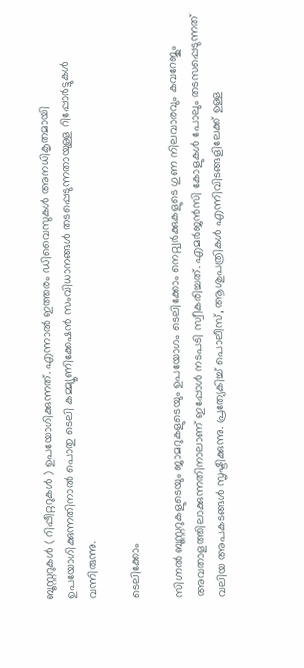ബൂസ്റ്ററുകൾ ( റിപ്പീറ്ററുകൾ ) ഉപയോഗിക്കുന്നത്. എന്നാൽ ഇത്തരം ഡിവൈസുകൾ അനധികൃതമായി ഉപയോഗിക്കുന്നതിനാൽ പൊതു ടെലി കമ്മ്യൂണിക്കേഷൻ സംവിധാനങ്ങൾ തടപ്പെടുന്നതായുള്ള റിപ്പോർട്ടുകൾ വന്നിരുന്നു.

ടെലിക്കോം

സിഗ്നൽ ബൂസ്റ്ററുകളുടെയും ജാമറുകളുടെയും ഉപയോഗം ടെലിക്കോം നെറ്റ്വർക്കുകളുടെ ഗുണ നിലവാരവും കവറേജും അവതാളത്തിലാക്കുന്നതിനാലാണ് ഇപ്പോൾ നടപടി സ്വീകരിച്ചത്. എമർജൻസി കോളുകൾ പോലും തടസപ്പെടുന്നത് വലിയ അപകടങ്ങൾ സൃഷ്ടിക്കുന്നു. പ്രത്യേകിച്ച് പൊലീസ്, ആശുപത്രികൾ എന്നിവിടങ്ങളിലേക്ക് ഉള്ള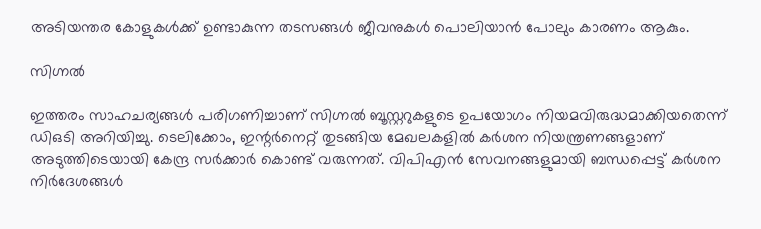അടിയന്തര കോളുകൾക്ക് ഉണ്ടാകുന്ന തടസങ്ങൾ ജീവനുകൾ പൊലിയാൻ പോലും കാരണം ആകും.

സിഗ്നൽ

ഇത്തരം സാഹചര്യങ്ങൾ പരിഗണിച്ചാണ് സിഗ്നൽ ബൂസ്റ്ററുകളുടെ ഉപയോഗം നിയമവിരുദ്ധമാക്കിയതെന്ന് ഡിഒടി അറിയിച്ചു. ടെലിക്കോം, ഇന്റർനെറ്റ് തുടങ്ങിയ മേഖലകളിൽ കർശന നിയന്ത്രണങ്ങളാണ് അടുത്തിടെയായി കേന്ദ്ര സർക്കാർ കൊണ്ട് വരുന്നത്. വിപിഎൻ സേവനങ്ങളുമായി ബന്ധപ്പെട്ട് കർശന നിർദേശങ്ങൾ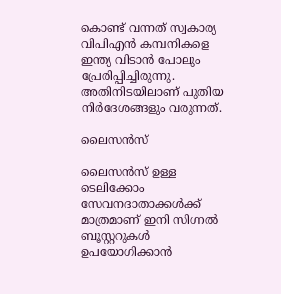കൊണ്ട് വന്നത് സ്വകാര്യ വിപിഎൻ കമ്പനികളെ ഇന്ത്യ വിടാൻ പോലും പ്രേരിപ്പിച്ചിരുന്നു. അതിനിടയിലാണ് പുതിയ നിർദേശങ്ങളും വരുന്നത്.

ലൈസൻസ്

ലൈസൻസ് ഉള്ള ടെലിക്കോം സേവനദാതാക്കൾക്ക് മാത്രമാണ് ഇനി സിഗ്നൽ ബൂസ്റ്ററുകൾ ഉപയോഗിക്കാൻ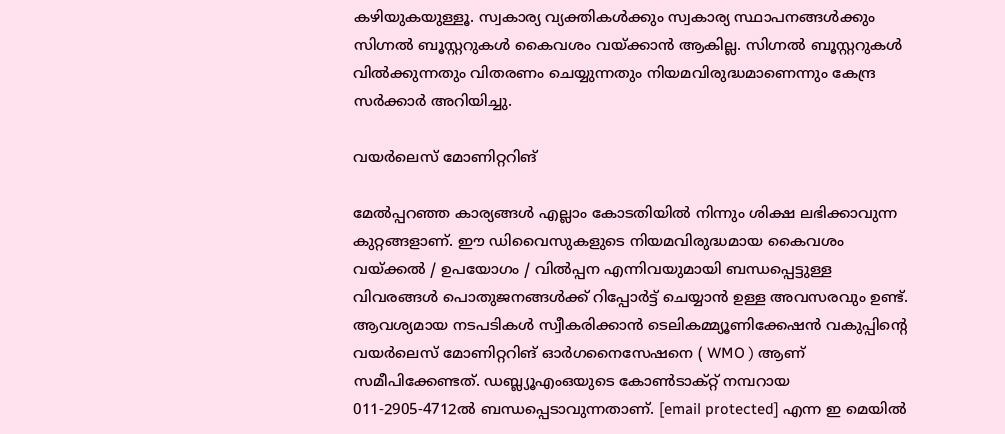കഴിയുകയുള്ളൂ. സ്വകാര്യ വ്യക്തികൾക്കും സ്വകാര്യ സ്ഥാപനങ്ങൾക്കും സിഗ്നൽ ബൂസ്റ്ററുകൾ കൈവശം വയ്ക്കാൻ ആകില്ല. സിഗ്നൽ ബൂസ്റ്ററുകൾ വിൽക്കുന്നതും വിതരണം ചെയ്യുന്നതും നിയമവിരുദ്ധമാണെന്നും കേന്ദ്ര സർക്കാർ അറിയിച്ചു.

വയർലെസ് മോണിറ്ററിങ്

മേൽപ്പറഞ്ഞ കാര്യങ്ങൾ എല്ലാം കോടതിയിൽ നിന്നും ശിക്ഷ ലഭിക്കാവുന്ന കുറ്റങ്ങളാണ്. ഈ ഡിവൈസുകളുടെ നിയമവിരുദ്ധമായ കൈവശം വയ്ക്കൽ / ഉപയോഗം / വിൽപ്പന എന്നിവയുമായി ബന്ധപ്പെട്ടുള്ള വിവരങ്ങൾ പൊതുജനങ്ങൾക്ക് റിപ്പോർട്ട് ചെയ്യാൻ ഉള്ള അവസരവും ഉണ്ട്. ആവശ്യമായ നടപടികൾ സ്വീകരിക്കാൻ ടെലികമ്മ്യൂണിക്കേഷൻ വകുപ്പിന്റെ വയർലെസ് മോണിറ്ററിങ് ഓർഗനൈസേഷനെ ( WMO ) ആണ് സമീപിക്കേണ്ടത്. ഡബ്ല്യൂഎംഒയുടെ കോൺടാക്റ്റ് നമ്പറായ 011-2905-4712ൽ ബന്ധപ്പെടാവുന്നതാണ്. [email protected] എന്ന ഇ മെയിൽ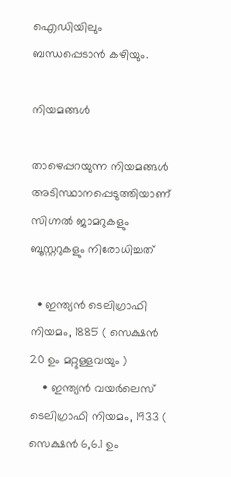ഐഡിയിലും ബന്ധപ്പെടാൻ കഴിയും.

നിയമങ്ങൾ

താഴെപ്പറയുന്ന നിയമങ്ങൾ അടിസ്ഥാനപ്പെടുത്തിയാണ് സിഗ്നൽ ജാമറുകളും ബൂസ്റ്ററുകളും നിരോധിച്ചത്

  • ഇന്ത്യൻ ടെലിഗ്രാഫി നിയമം, 1885 ( സെക്ഷൻ 20 ഉം മറ്റുള്ളവയും )
    • ഇന്ത്യൻ വയർലെസ് ടെലിഗ്രാഫി നിയമം, 1933 ( സെക്ഷൻ 6,6.1 ഉം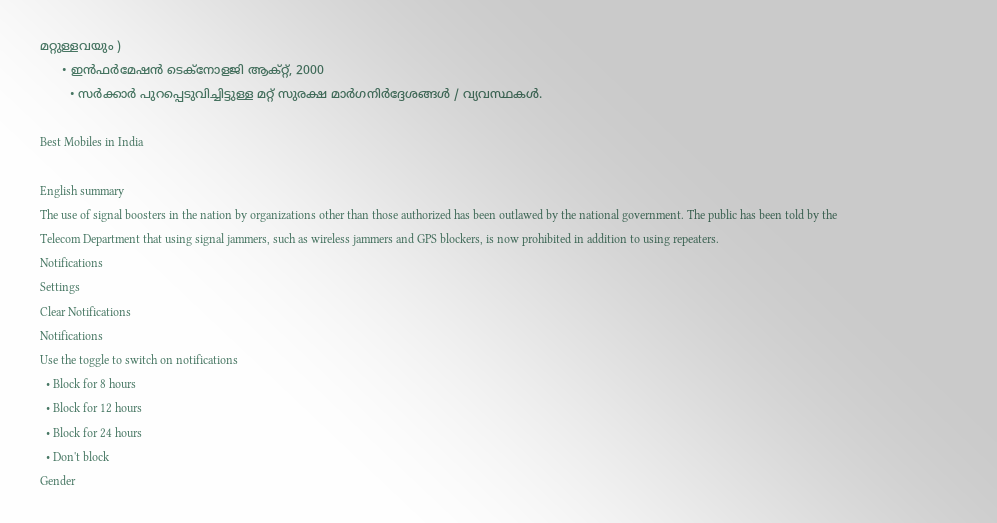മറ്റുള്ളവയും )
      • ഇൻഫർമേഷൻ ടെക്നോളജി ആക്റ്റ്, 2000
        • സർക്കാർ പുറപ്പെടുവിച്ചിട്ടുള്ള മറ്റ് സുരക്ഷ മാർഗനിർദ്ദേശങ്ങൾ / വ്യവസ്ഥകൾ.

Best Mobiles in India

English summary
The use of signal boosters in the nation by organizations other than those authorized has been outlawed by the national government. The public has been told by the Telecom Department that using signal jammers, such as wireless jammers and GPS blockers, is now prohibited in addition to using repeaters.
Notifications
Settings
Clear Notifications
Notifications
Use the toggle to switch on notifications
  • Block for 8 hours
  • Block for 12 hours
  • Block for 24 hours
  • Don't block
Gender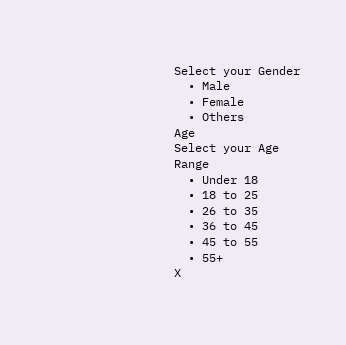Select your Gender
  • Male
  • Female
  • Others
Age
Select your Age Range
  • Under 18
  • 18 to 25
  • 26 to 35
  • 36 to 45
  • 45 to 55
  • 55+
X